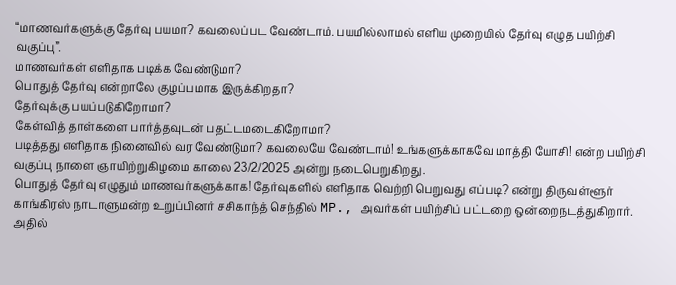“மாணவர்களுக்கு தேர்வு பயமா? கவலைப்பட வேண்டாம். பயமில்லாமல் எளிய முறையில் தேர்வு எழுத பயிற்சி வகுப்பு”.
மாணவர்கள் எளிதாக படிக்க வேண்டுமா?
பொதுத் தேர்வு என்றாலே குழப்பமாக இருக்கிறதா?
தேர்வுக்கு பயப்படுகிறோமா?
கேள்வித் தாள்களை பார்த்தவுடன் பதட்டமடைகிறோமா?
படித்தது எளிதாக நினைவில் வர வேண்டுமா? கவலையே வேண்டாம்! உங்களுக்காகவே மாத்தி யோசி! என்ற பயிற்சி வகுப்பு நாளை ஞாயிற்றுகிழமை காலை 23/2/2025 அன்று நடைபெறுகிறது.
பொதுத் தேர்வு எழுதும் மாணவர்களுக்காக! தேர்வுகளில் எளிதாக வெற்றி பெறுவது எப்படி? என்று திருவள்ளூர் காங்கிரஸ் நாடாளுமன்ற உறுப்பினர் சசிகாந்த் செந்தில் MP., அவர்கள் பயிற்சிப் பட்டறை ஒன்றைநடத்துகிறார். அதில்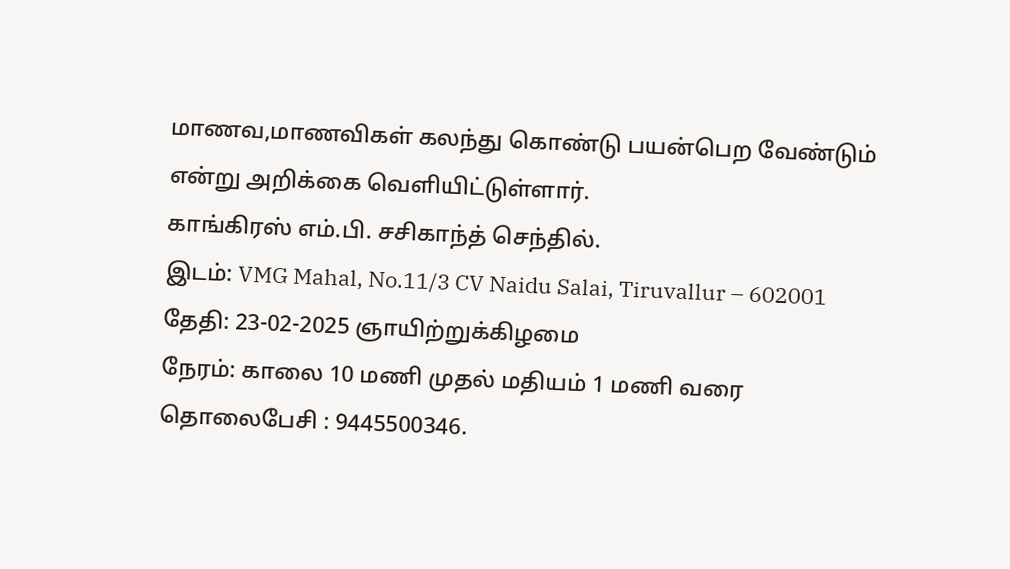மாணவ,மாணவிகள் கலந்து கொண்டு பயன்பெற வேண்டும் என்று அறிக்கை வெளியிட்டுள்ளார்.
காங்கிரஸ் எம்.பி. சசிகாந்த் செந்தில்.
இடம்: VMG Mahal, No.11/3 CV Naidu Salai, Tiruvallur – 602001
தேதி: 23-02-2025 ஞாயிற்றுக்கிழமை
நேரம்: காலை 10 மணி முதல் மதியம் 1 மணி வரை
தொலைபேசி : 9445500346.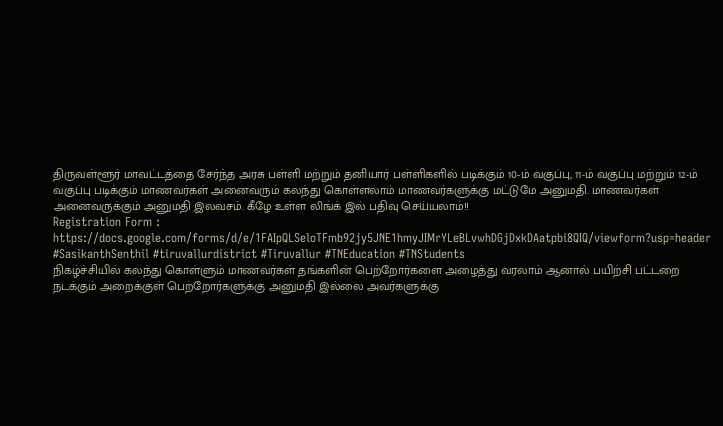திருவள்ளூர் மாவட்டத்தை சேர்ந்த அரசு பள்ளி மற்றும் தனியார் பள்ளிகளில் படிக்கும் 10-ம் வகுப்பு, 11-ம் வகுப்பு மற்றும் 12-ம் வகுப்பு படிக்கும் மாணவர்கள் அனைவரும் கலந்து கொள்ளலாம் மாணவர்களுக்கு மட்டுமே அனுமதி. மாணவர்கள் அனைவருக்கும் அனுமதி இலவசம். கீழே உள்ள லிங்க் இல் பதிவு செய்யலாம்!!
Registration Form : https://docs.google.com/forms/d/e/1FAIpQLSeloTFmb92jy5JNE1hmyJIMrYLeBLvwhDGjDxkDAatpbi8QIQ/viewform?usp=header
#SasikanthSenthil #tiruvallurdistrict #Tiruvallur #TNEducation #TNStudents
நிகழ்ச்சியில் கலந்து கொள்ளும் மாணவர்கள் தங்களின் பெற்றோர்களை அழைத்து வரலாம் ஆனால் பயிற்சி பட்டறை நடக்கும் அறைக்குள் பெற்றோர்களுக்கு அனுமதி இல்லை அவர்களுக்கு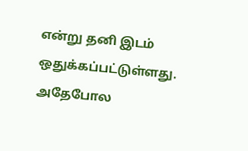என்று தனி இடம் ஒதுக்கப்பட்டுள்ளது. அதேபோல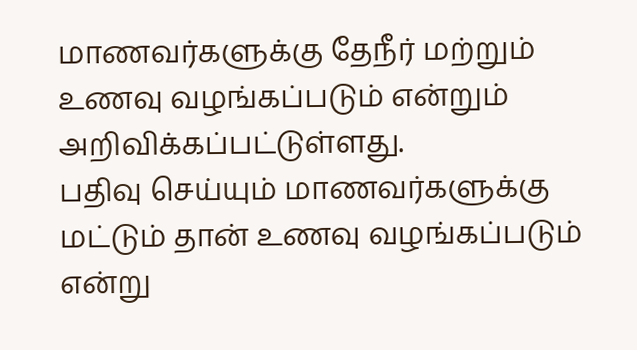மாணவர்களுக்கு தேநீர் மற்றும் உணவு வழங்கப்படும் என்றும் அறிவிக்கப்பட்டுள்ளது.
பதிவு செய்யும் மாணவர்களுக்கு மட்டும் தான் உணவு வழங்கப்படும் என்று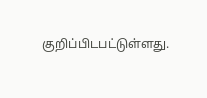குறிப்பிடபட்டுள்ளது.